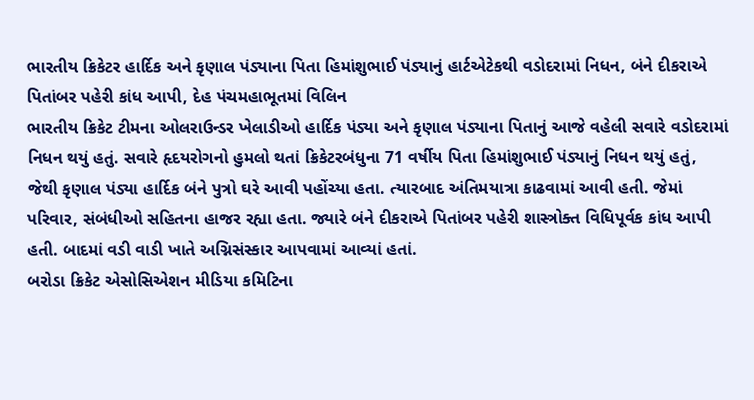ભારતીય ક્રિકેટર હાર્દિક અને કૃણાલ પંડ્યાના પિતા હિમાંશુભાઈ પંડ્યાનું હાર્ટએટેકથી વડોદરામાં નિધન, બંને દીકરાએ પિતાંબર પહેરી કાંધ આપી, દેહ પંચમહાભૂતમાં વિલિન
ભારતીય ક્રિકેટ ટીમના ઓલરાઉન્ડર ખેલાડીઓ હાર્દિક પંડ્યા અને કૃણાલ પંડ્યાના પિતાનું આજે વહેલી સવારે વડોદરામાં નિધન થયું હતું. સવારે હૃદયરોગનો હુમલો થતાં ક્રિકેટરબંધુના 71 વર્ષીય પિતા હિમાંશુભાઈ પંડ્યાનું નિધન થયું હતું, જેથી કૃણાલ પંડ્યા હાર્દિક બંને પુત્રો ઘરે આવી પહોંચ્યા હતા. ત્યારબાદ અંતિમયાત્રા કાઢવામાં આવી હતી. જેમાં પરિવાર, સંબંધીઓ સહિતના હાજર રહ્યા હતા. જ્યારે બંને દીકરાએ પિતાંબર પહેરી શાસ્ત્રોક્ત વિધિપૂર્વક કાંધ આપી હતી. બાદમાં વડી વાડી ખાતે અગ્નિસંસ્કાર આપવામાં આવ્યાં હતાં.
બરોડા ક્રિકેટ એસોસિએશન મીડિયા કમિટિના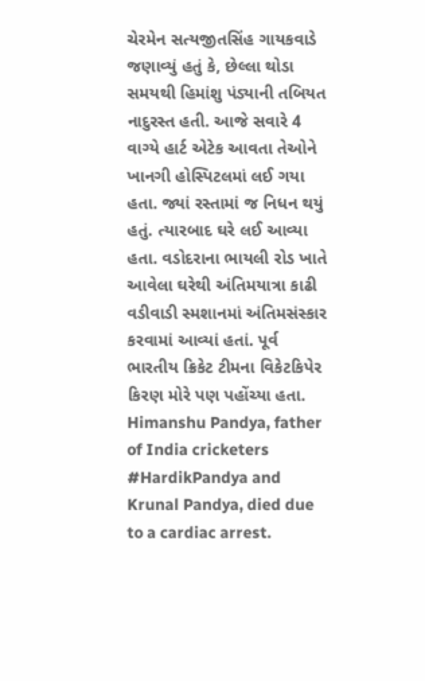ચેરમેન સત્યજીતસિંહ ગાયકવાડે જણાવ્યું હતું કે, છેલ્લા થોડા સમયથી હિમાંશુ પંડ્યાની તબિયત નાદુરસ્ત હતી. આજે સવારે 4 વાગ્યે હાર્ટ એટેક આવતા તેઓને ખાનગી હોસ્પિટલમાં લઈ ગયા હતા. જ્યાં રસ્તામાં જ નિધન થયું હતું. ત્યારબાદ ઘરે લઈ આવ્યા હતા. વડોદરાના ભાયલી રોડ ખાતે આવેલા ઘરેથી અંતિમયાત્રા કાઢી વડીવાડી સ્મશાનમાં અંતિમસંસ્કાર કરવામાં આવ્યાં હતાં. પૂર્વ ભારતીય ક્રિકેટ ટીમના વિકેટકિપેર કિરણ મોરે પણ પહોંચ્યા હતા.
Himanshu Pandya, father of India cricketers #HardikPandya and Krunal Pandya, died due to a cardiac arrest.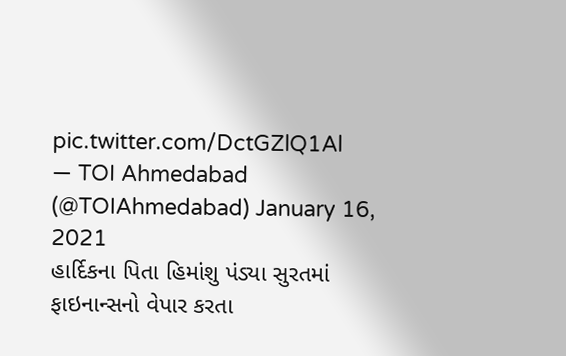pic.twitter.com/DctGZlQ1Al
— TOI Ahmedabad (@TOIAhmedabad) January 16, 2021
હાર્દિકના પિતા હિમાંશુ પંડ્યા સુરતમાં ફાઇનાન્સનો વેપાર કરતા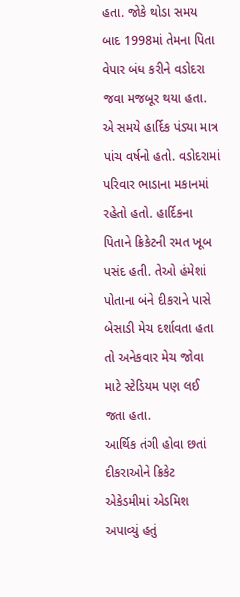હતા. જોકે થોડા સમય બાદ 1998માં તેમના પિતા વેપાર બંધ કરીને વડોદરા જવા મજબૂર થયા હતા. એ સમયે હાર્દિક પંડ્યા માત્ર પાંચ વર્ષનો હતો. વડોદરામાં પરિવાર ભાડાના મકાનમાં રહેતો હતો. હાર્દિકના પિતાને ક્રિકેટની રમત ખૂબ પસંદ હતી. તેઓ હંમેશાં પોતાના બંને દીકરાને પાસે બેસાડી મેચ દર્શાવતા હતા તો અનેકવાર મેચ જોવા માટે સ્ટેડિયમ પણ લઈ જતા હતા.
આર્થિક તંગી હોવા છતાં દીકરાઓને ક્રિકેટ એકેડમીમાં એડમિશ અપાવ્યું હતું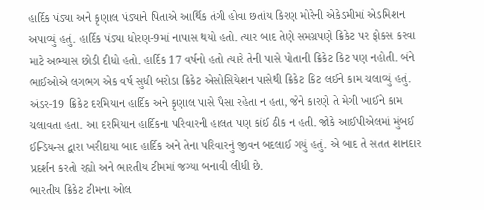હાર્દિક પંડ્યા અને કૃણાલ પંડ્યાને પિતાએ આર્થિક તંગી હોવા છતાંય કિરણ મોરેની એકેડમીમાં એડમિશન અપાવ્યું હતું. હાર્દિક પંડ્યા ધોરણ-9માં નાપાસ થયો હતો. ત્યાર બાદ તેણે સમગ્રપણે ક્રિકેટ પર ફોકસ કરવા માટે અભ્યાસ છોડી દીધો હતો. હાર્દિક 17 વર્ષનો હતો ત્યારે તેની પાસે પોતાની ક્રિકેટ કિટ પણ નહોતી. બંને ભાઈઓએ લગભગ એક વર્ષ સુધી બરોડા ક્રિકેટ એસોસિયેશન પાસેથી ક્રિકેટ કિટ લઈને કામ ચલાવ્યું હતું.
અંડર-19 ક્રિકેટ દરમિયાન હાર્દિક અને કૃણાલ પાસે પૈસા રહેતા ન હતા, જેને કારણે તે મેગી ખાઈને કામ ચલાવતા હતા. આ દરમિયાન હાર્દિકના પરિવારની હાલત પણ કાંઈ ઠીક ન હતી. જોકે આઈપીએલમાં મુંબઈ ઈન્ડિયન્સ દ્વારા ખરીદાયા બાદ હાર્દિક અને તેના પરિવારનું જીવન બદલાઈ ગયું હતું. એ બાદ તે સતત શાનદાર પ્રદર્શન કરતો રહ્યો અને ભારતીય ટીમમાં જગ્યા બનાવી લીધી છે.
ભારતીય ક્રિકેટ ટીમના ઓલ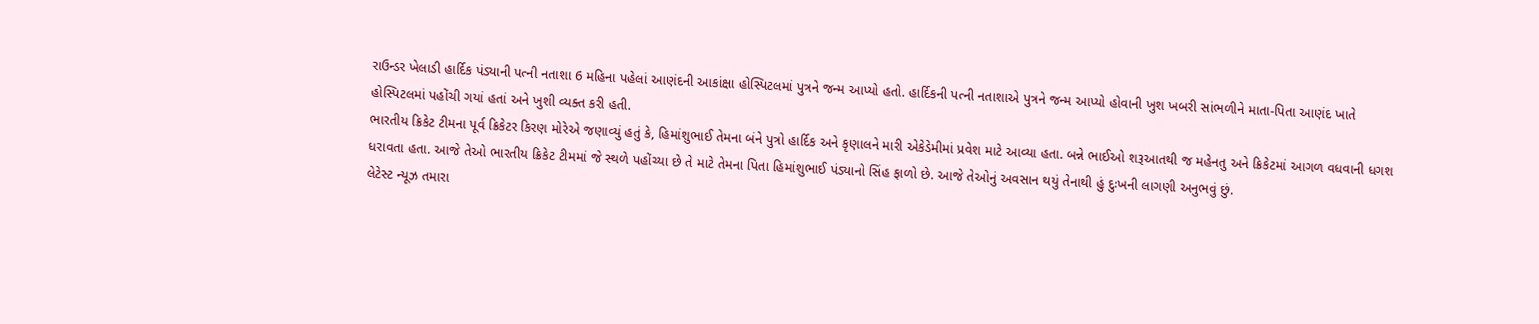રાઉન્ડર ખેલાડી હાર્દિક પંડ્યાની પત્ની નતાશા 6 મહિના પહેલાં આણંદની આકાંક્ષા હોસ્પિટલમાં પુત્રને જન્મ આપ્યો હતો. હાર્દિકની પત્ની નતાશાએ પુત્રને જન્મ આપ્યો હોવાની ખુશ ખબરી સાંભળીને માતા-પિતા આણંદ ખાતે હોસ્પિટલમાં પહોંચી ગયાં હતાં અને ખુશી વ્યક્ત કરી હતી.
ભારતીય ક્રિકેટ ટીમના પૂર્વ ક્રિકેટર કિરણ મોરેએ જણાવ્યું હતું કે, હિમાંશુભાઈ તેમના બંને પુત્રો હાર્દિક અને કૃણાલને મારી એકેડેમીમાં પ્રવેશ માટે આવ્યા હતા. બન્ને ભાઈઓ શરૂઆતથી જ મહેનતુ અને ક્રિકેટમાં આગળ વધવાની ધગશ ધરાવતા હતા. આજે તેઓ ભારતીય ક્રિકેટ ટીમમાં જે સ્થળે પહોંચ્યા છે તે માટે તેમના પિતા હિમાંશુભાઈ પંડ્યાનો સિંહ ફાળો છે. આજે તેઓનું અવસાન થયું તેનાથી હું દુઃખની લાગણી અનુભવું છું.
લેટેસ્ટ ન્યૂઝ તમારા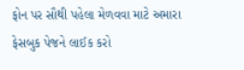ફોન પર સૌથી પહેલા મેળવવા માટે અમારા ફેસબુક પેજને લાઈક કરો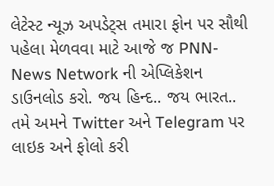લેટેસ્ટ ન્યૂઝ અપડેટ્સ તમારા ફોન પર સૌથી પહેલા મેળવવા માટે આજે જ PNN- News Network ની એપ્લિકેશન ડાઉનલોડ કરો. જય હિન્દ.. જય ભારત..
તમે અમને Twitter અને Telegram પર લાઇક અને ફોલો કરી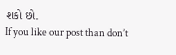શકો છો.
If you like our post than don’t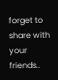forget to share with your friends..